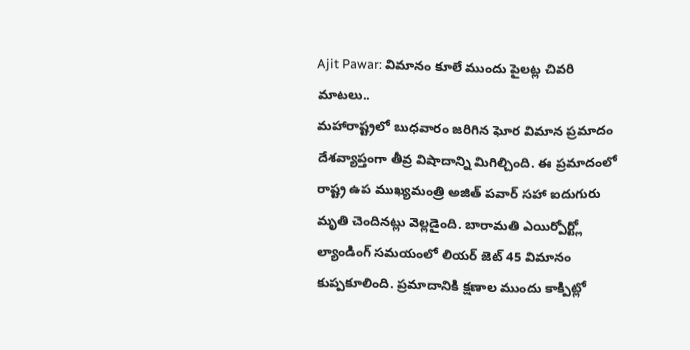Ajit Pawar: విమానం కూలే ముందు పైలట్ల చివరి మాటలు..
మహారాష్ట్రలో బుధవారం జరిగిన ఘోర విమాన ప్రమాదం దేశవ్యాప్తంగా తీవ్ర విషాదాన్ని మిగిల్చింది. ఈ ప్రమాదంలో రాష్ట్ర ఉప ముఖ్యమంత్రి అజిత్ పవార్ సహా ఐదుగురు మృతి చెందినట్లు వెల్లడైంది. బారామతి ఎయిర్పోర్ట్లో ల్యాండింగ్ సమయంలో లియర్ జెట్ 45 విమానం కుప్పకూలింది. ప్రమాదానికి క్షణాల ముందు కాక్పిట్లో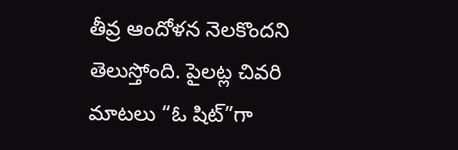తీవ్ర ఆందోళన నెలకొందని తెలుస్తోంది. పైలట్ల చివరి మాటలు “ఓ షిట్”గా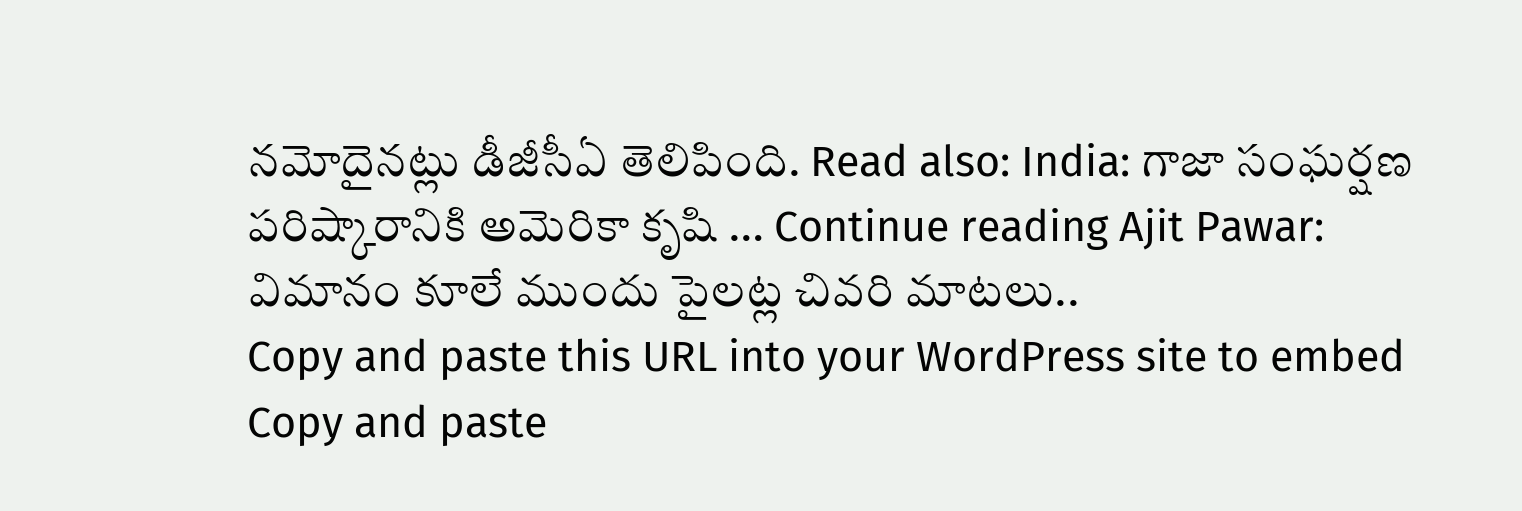నమోదైనట్లు డీజీసీఏ తెలిపింది. Read also: India: గాజా సంఘర్షణ పరిష్కారానికి అమెరికా కృషి … Continue reading Ajit Pawar: విమానం కూలే ముందు పైలట్ల చివరి మాటలు..
Copy and paste this URL into your WordPress site to embed
Copy and paste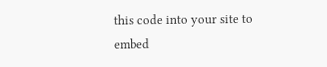this code into your site to embed